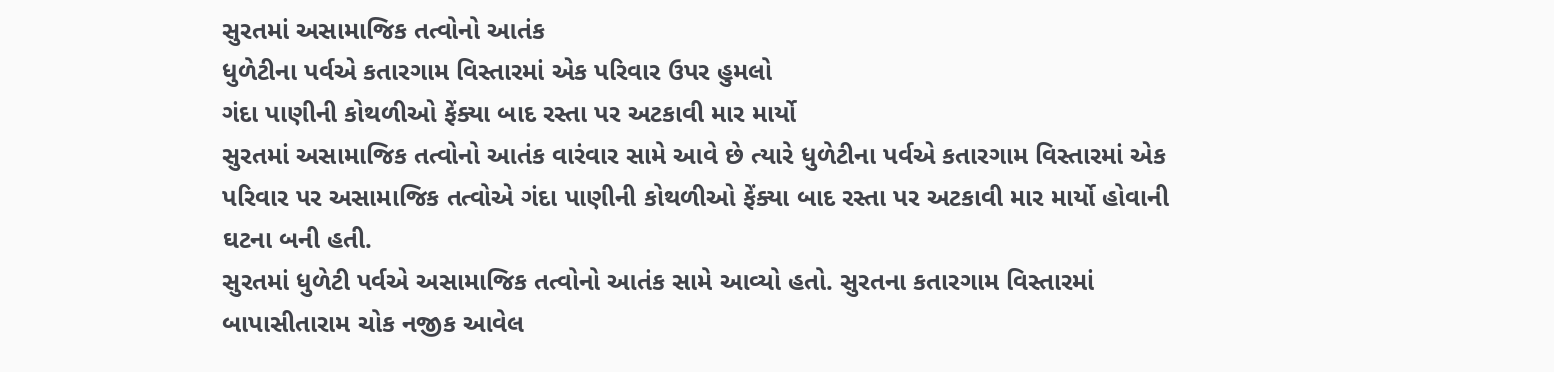સુરતમાં અસામાજિક તત્વોનો આતંક
ધુળેટીના પર્વએ કતારગામ વિસ્તારમાં એક પરિવાર ઉપર હુમલો
ગંદા પાણીની કોથળીઓ ફેંક્યા બાદ રસ્તા પર અટકાવી માર માર્યો
સુરતમાં અસામાજિક તત્વોનો આતંક વારંવાર સામે આવે છે ત્યારે ધુળેટીના પર્વએ કતારગામ વિસ્તારમાં એક પરિવાર પર અસામાજિક તત્વોએ ગંદા પાણીની કોથળીઓ ફેંક્યા બાદ રસ્તા પર અટકાવી માર માર્યો હોવાની ઘટના બની હતી.
સુરતમાં ધુળેટી પર્વએ અસામાજિક તત્વોનો આતંક સામે આવ્યો હતો. સુરતના કતારગામ વિસ્તારમાં બાપાસીતારામ ચોક નજીક આવેલ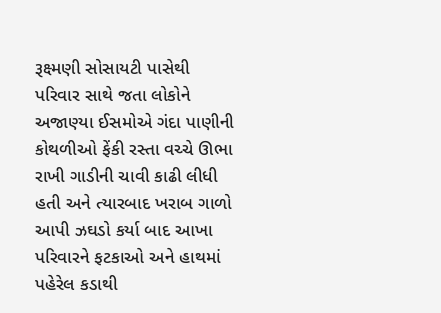રૂક્ષ્મણી સોસાયટી પાસેથી પરિવાર સાથે જતા લોકોને અજાણ્યા ઈસમોએ ગંદા પાણીની કોથળીઓ ફેંકી રસ્તા વચ્ચે ઊભા રાખી ગાડીની ચાવી કાઢી લીધી હતી અને ત્યારબાદ ખરાબ ગાળો આપી ઝઘડો કર્યા બાદ આખા પરિવારને ફટકાઓ અને હાથમાં પહેરેલ કડાથી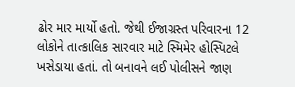ઢોર માર માર્યો હતો. જેથી ઈજાગ્રસ્ત પરિવારના 12 લોકોને તાત્કાલિક સારવાર માટે સ્મિમેર હોસ્પિટલે ખસેડાયા હતાં. તો બનાવને લઈ પોલીસને જાણ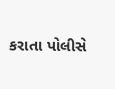કરાતા પોલીસે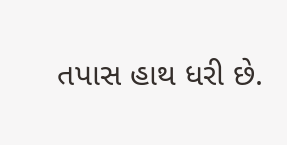તપાસ હાથ ધરી છે.